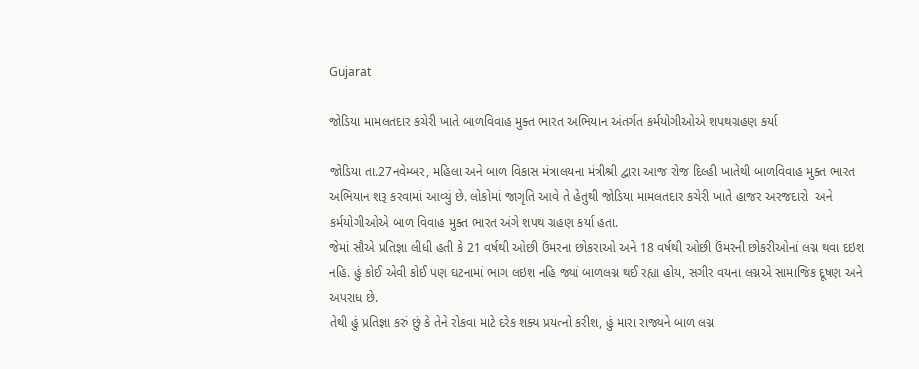Gujarat

જોડિયા મામલતદાર કચેરી ખાતે બાળવિવાહ મુક્ત ભારત અભિયાન અંતર્ગત કર્મયોગીઓએ શપથગ્રહણ કર્યા

જોડિયા તા.27નવેમ્બર, મહિલા અને બાળ વિકાસ મંત્રાલયના મંત્રીશ્રી દ્વારા આજ રોજ દિલ્હી ખાતેથી બાળવિવાહ મુક્ત ભારત અભિયાન શરૂ કરવામાં આવ્યું છે. લોકોમાં જાગૃતિ આવે તે હેતુથી જોડિયા મામલતદાર કચેરી ખાતે હાજર અરજદારો  અને કર્મયોગીઓએ બાળ વિવાહ મુક્ત ભારત અંગે શપથ ગ્રહણ કર્યા હતા.
જેમાં સૌએ પ્રતિજ્ઞા લીધી હતી કે 21 વર્ષથી ઓછી ઉંમરના છોકરાઓ અને 18 વર્ષથી ઓછી ઉંમરની છોકરીઓનાં લગ્ન થવા દઇશ નહિ. હું કોઈ એવી કોઈ પણ ઘટનામાં ભાગ લઇશ નહિ જ્યાં બાળલગ્ન થઈ રહ્યા હોય, સગીર વયના લગ્નએ સામાજિક દૂષણ અને અપરાધ છે.
તેથી હું પ્રતિજ્ઞા કરું છું કે તેને રોકવા માટે દરેક શક્ય પ્રયત્નો કરીશ, હું મારા રાજ્યને બાળ લગ્ન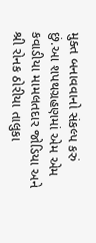મુક્ત બનાવવાનો સંકલ્પ કરું છું.આ શપથગ્રહણમાં એમ એમ કવાડીયા મામલતદાર જોડિયા અને શ્રી રોનક ઠોરીયા તાલુકા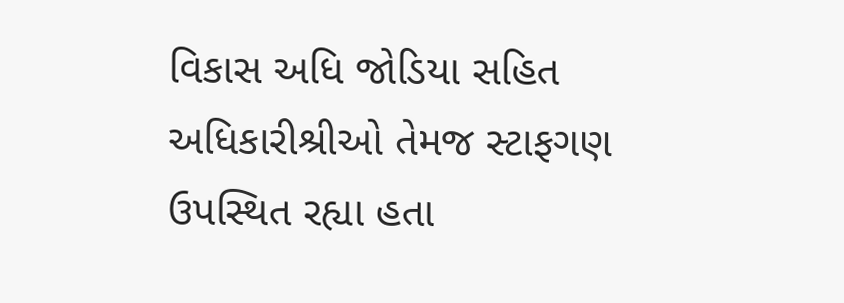વિકાસ અધિ જોડિયા સહિત અધિકારીશ્રીઓ તેમજ સ્ટાફગણ ઉપસ્થિત રહ્યા હતા